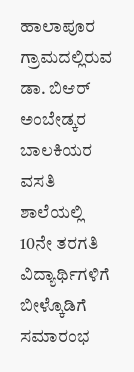ಹಾಲಾಪೂರ ಗ್ರಾಮದಲ್ಲಿರುವ ಡಾ. ಬಿಆರ್ ಅಂಬೇಡ್ಕರ ಬಾಲಕಿಯರ ವಸತಿ ಶಾಲೆಯಲ್ಲಿ 10ನೇ ತರಗತಿ ವಿದ್ಯಾರ್ಥಿಗಳಿಗೆ ಬೀಳ್ಕೊಡಿಗೆ ಸಮಾರಂಭ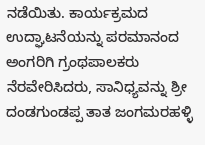ನಡೆಯಿತು. ಕಾರ್ಯಕ್ರಮದ ಉದ್ಘಾಟನೆಯನ್ನು ಪರಮಾನಂದ ಅಂಗರಿಗಿ ಗ್ರಂಥಪಾಲಕರು ನೆರವೇರಿಸಿದರು, ಸಾನಿಧ್ಯವನ್ನು ಶ್ರೀ ದಂಡಗುಂಡಪ್ಪ ತಾತ ಜಂಗಮರಹಳ್ಳಿ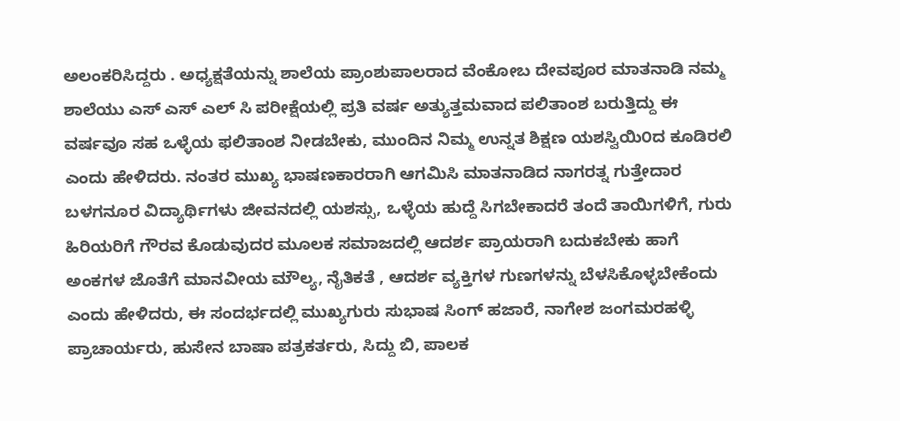ಅಲಂಕರಿಸಿದ್ದರು . ಅಧ್ಯಕ್ಷತೆಯನ್ನು ಶಾಲೆಯ ಪ್ರಾಂಶುಪಾಲರಾದ ವೆಂಕೋಬ ದೇವಪೂರ ಮಾತನಾಡಿ ನಮ್ಮ ಶಾಲೆಯು ಎಸ್ ಎಸ್ ಎಲ್ ಸಿ ಪರೀಕ್ಷೆಯಲ್ಲಿ ಪ್ರತಿ ವರ್ಷ ಅತ್ಯುತ್ತಮವಾದ ಪಲಿತಾಂಶ ಬರುತ್ತಿದ್ದು ಈ ವರ್ಷವೂ ಸಹ ಒಳ್ಳೆಯ ಫಲಿತಾಂಶ ನೀಡಬೇಕು, ಮುಂದಿನ ನಿಮ್ಮ ಉನ್ನತ ಶಿಕ್ಷಣ ಯಶಸ್ವಿಯಿ೦ದ ಕೂಡಿರಲಿ ಎಂದು ಹೇಳಿದರು. ನಂತರ ಮುಖ್ಯ ಭಾಷಣಕಾರರಾಗಿ ಆಗಮಿಸಿ ಮಾತನಾಡಿದ ನಾಗರತ್ನ ಗುತ್ತೇದಾರ ಬಳಗನೂರ ವಿದ್ಯಾರ್ಥಿಗಳು ಜೀವನದಲ್ಲಿ ಯಶಸ್ಸು, ಒಳ್ಳೆಯ ಹುದ್ದೆ ಸಿಗಬೇಕಾದರೆ ತಂದೆ ತಾಯಿಗಳಿಗೆ, ಗುರು ಹಿರಿಯರಿಗೆ ಗೌರವ ಕೊಡುವುದರ ಮೂಲಕ ಸಮಾಜದಲ್ಲಿ ಆದರ್ಶ ಪ್ರಾಯರಾಗಿ ಬದುಕಬೇಕು ಹಾಗೆ ಅಂಕಗಳ ಜೊತೆಗೆ ಮಾನವೀಯ ಮೌಲ್ಯ, ನೈತಿಕತೆ , ಆದರ್ಶ ವ್ಯಕ್ತಿಗಳ ಗುಣಗಳನ್ನು ಬೆಳಸಿಕೊಳ್ಳಬೇಕೆಂದು ಎಂದು ಹೇಳಿದರು, ಈ ಸಂದರ್ಭದಲ್ಲಿ ಮುಖ್ಯಗುರು ಸುಭಾಷ ಸಿಂಗ್ ಹಜಾರೆ, ನಾಗೇಶ ಜಂಗಮರಹಳ್ಳಿ ಪ್ರಾಚಾರ್ಯರು, ಹುಸೇನ ಬಾಷಾ ಪತ್ರಕರ್ತರು, ಸಿದ್ದು ಬಿ, ಪಾಲಕ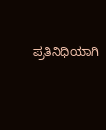ಪ್ರತಿನಿಧಿಯಾಗಿ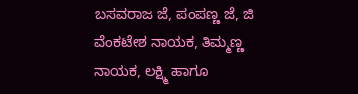ಬಸವರಾಜ ಜೆ, ಪಂಪಣ್ಣ ಜೆ, ಜಿ ವೆಂಕಟೇಶ ನಾಯಕ, ತಿಮ್ಮಣ್ಣ ನಾಯಕ, ಲಕ್ಷ್ಮಿ ಹಾಗೂ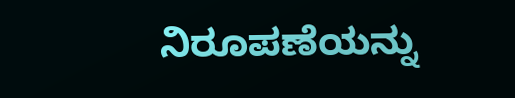ನಿರೂಪಣೆಯನ್ನು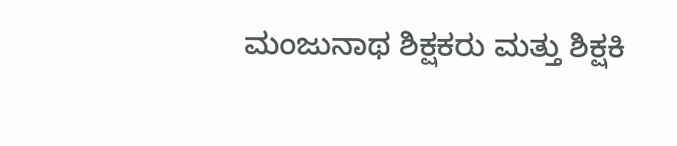ಮಂಜುನಾಥ ಶಿಕ್ಷಕರು ಮತ್ತು ಶಿಕ್ಷಕಿ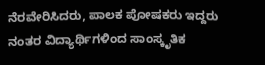ನೆರವೇರಿಸಿದರು, ಪಾಲಕ ಪೋಷಕರು ಇದ್ದರು ನಂತರ ವಿದ್ಯಾರ್ಥಿಗಳಿಂದ ಸಾಂಸ್ಕೃತಿಕ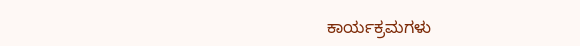ಕಾರ್ಯಕ್ರಮಗಳು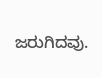ಜರುಗಿದವು.